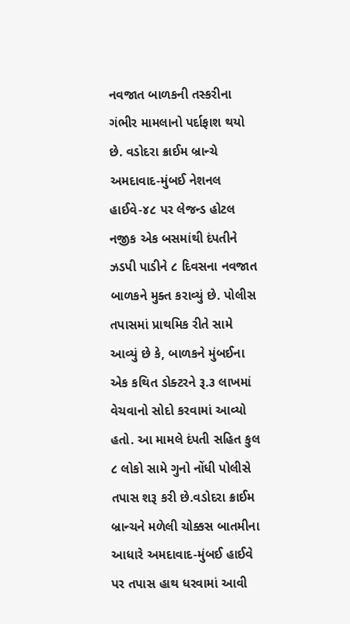નવજાત બાળકની તસ્કરીના ગંભીર મામલાનો પર્દાફાશ થયો છે. વડોદરા ક્રાઈમ બ્રાન્ચે અમદાવાદ-મુંબઈ નેશનલ હાઈવે-૪૮ પર લેજન્ડ હોટલ નજીક એક બસમાંથી દંપતીને ઝડપી પાડીને ૮ દિવસના નવજાત બાળકને મુક્ત કરાવ્યું છે. પોલીસ તપાસમાં પ્રાથમિક રીતે સામે આવ્યું છે કે, બાળકને મુંબઈના એક કથિત ડોક્ટરને રૂ.૩ લાખમાં વેચવાનો સોદો કરવામાં આવ્યો હતો. આ મામલે દંપતી સહિત કુલ ૮ લોકો સામે ગુનો નોંધી પોલીસે તપાસ શરૂ કરી છે.વડોદરા ક્રાઈમ બ્રાન્ચને મળેલી ચોક્કસ બાતમીના આધારે અમદાવાદ-મુંબઈ હાઈવે પર તપાસ હાથ ધરવામાં આવી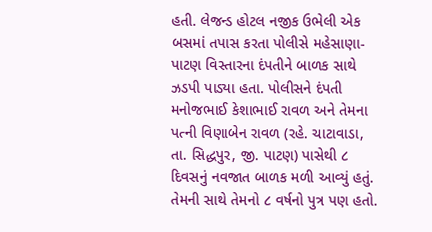હતી. લેજન્ડ હોટલ નજીક ઉભેલી એક બસમાં તપાસ કરતા પોલીસે મહેસાણા-પાટણ વિસ્તારના દંપતીને બાળક સાથે ઝડપી પાડ્યા હતા. પોલીસને દંપતી મનોજભાઈ કેશાભાઈ રાવળ અને તેમના પત્ની વિણાબેન રાવળ (રહે. ચાટાવાડા, તા. સિદ્ધપુર, જી. પાટણ) પાસેથી ૮ દિવસનું નવજાત બાળક મળી આવ્યું હતું. તેમની સાથે તેમનો ૮ વર્ષનો પુત્ર પણ હતો.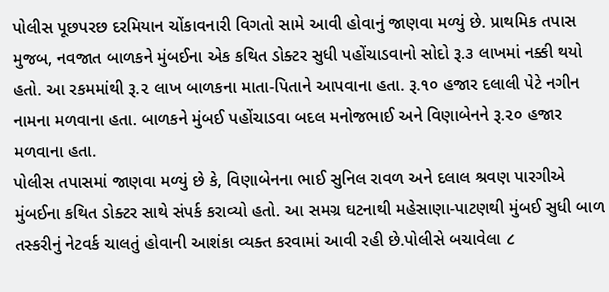પોલીસ પૂછપરછ દરમિયાન ચોંકાવનારી વિગતો સામે આવી હોવાનું જાણવા મળ્યું છે. પ્રાથમિક તપાસ મુજબ, નવજાત બાળકને મુંબઈના એક કથિત ડોક્ટર સુધી પહોંચાડવાનો સોદો રૂ.૩ લાખમાં નક્કી થયો હતો. આ રકમમાંથી રૂ.૨ લાખ બાળકના માતા-પિતાને આપવાના હતા. રૂ.૧૦ હજાર દલાલી પેટે નગીન નામના મળવાના હતા. બાળકને મુંબઈ પહોંચાડવા બદલ મનોજભાઈ અને વિણાબેનને રૂ.૨૦ હજાર મળવાના હતા.
પોલીસ તપાસમાં જાણવા મળ્યું છે કે, વિણાબેનના ભાઈ સુનિલ રાવળ અને દલાલ શ્રવણ પારગીએ મુંબઈના કથિત ડોક્ટર સાથે સંપર્ક કરાવ્યો હતો. આ સમગ્ર ઘટનાથી મહેસાણા-પાટણથી મુંબઈ સુધી બાળ તસ્કરીનું નેટવર્ક ચાલતું હોવાની આશંકા વ્યક્ત કરવામાં આવી રહી છે.પોલીસે બચાવેલા ૮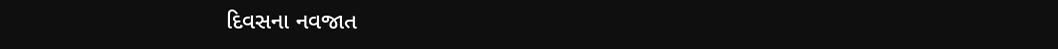દિવસના નવજાત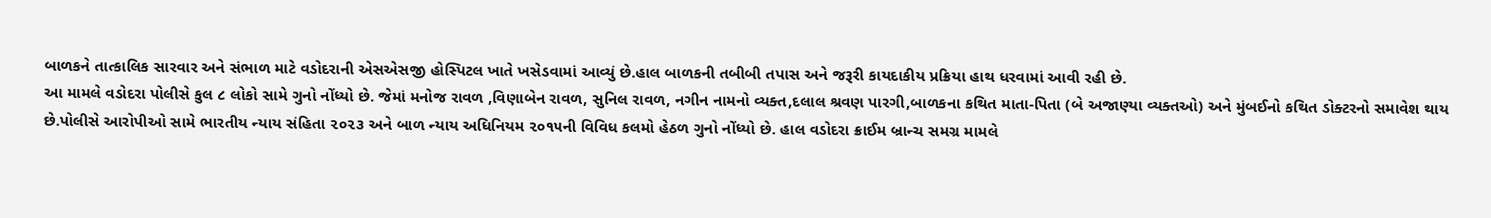બાળકને તાત્કાલિક સારવાર અને સંભાળ માટે વડોદરાની એસએસજી હોસ્પિટલ ખાતે ખસેડવામાં આવ્યું છે.હાલ બાળકની તબીબી તપાસ અને જરૂરી કાયદાકીય પ્રક્રિયા હાથ ધરવામાં આવી રહી છે.
આ મામલે વડોદરા પોલીસે કુલ ૮ લોકો સામે ગુનો નોંધ્યો છે. જેમાં મનોજ રાવળ ,વિણાબેન રાવળ, સુનિલ રાવળ, નગીન નામનો વ્યક્ત,દલાલ શ્રવણ પારગી,બાળકના કથિત માતા-પિતા (બે અજાણ્યા વ્યક્તઓ) અને મુંબઈનો કથિત ડોક્ટરનો સમાવેશ થાય છે.પોલીસે આરોપીઓ સામે ભારતીય ન્યાય સંહિતા ૨૦૨૩ અને બાળ ન્યાય અધિનિયમ ૨૦૧૫ની વિવિધ કલમો હેઠળ ગુનો નોંધ્યો છે. હાલ વડોદરા ક્રાઈમ બ્રાન્ચ સમગ્ર મામલે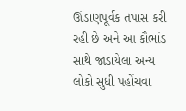ઊંડાણપૂર્વક તપાસ કરી રહી છે અને આ કૌભાંડ સાથે જાડાયેલા અન્ય લોકો સુધી પહોંચવા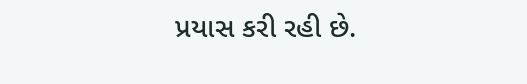પ્રયાસ કરી રહી છે.